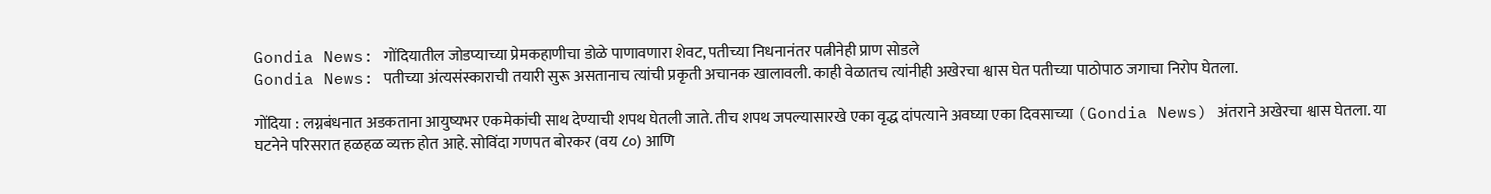Gondia News: गोंदियातील जोडप्याच्या प्रेमकहाणीचा डोळे पाणावणारा शेवट, पतीच्या निधनानंतर पत्नीनेही प्राण सोडले
Gondia News: पतीच्या अंत्यसंस्काराची तयारी सुरू असतानाच त्यांची प्रकृती अचानक खालावली. काही वेळातच त्यांनीही अखेरचा श्वास घेत पतीच्या पाठोपाठ जगाचा निरोप घेतला.

गोंदिया : लग्नबंधनात अडकताना आयुष्यभर एकमेकांची साथ देण्याची शपथ घेतली जाते. तीच शपथ जपल्यासारखे एका वृद्ध दांपत्याने अवघ्या एका दिवसाच्या (Gondia News) अंतराने अखेरचा श्वास घेतला. या घटनेने परिसरात हळहळ व्यक्त होत आहे. सोविंदा गणपत बोरकर (वय ८०) आणि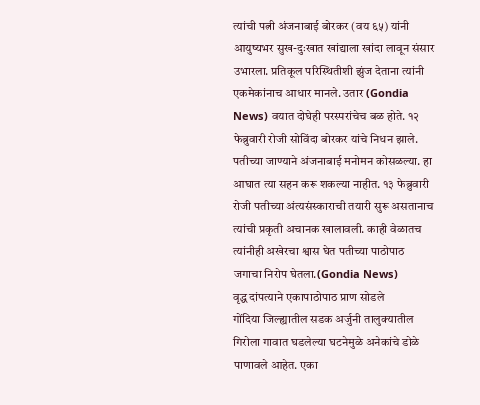त्यांची पत्नी अंजनाबाई बोरकर (वय ६५) यांनी आयुष्यभर सुख-दुःखात खांद्याला खांदा लावून संसार उभारला. प्रतिकूल परिस्थितीशी झुंज देताना त्यांनी एकमेकांनाच आधार मानले. उतार (Gondia News) वयात दोघेही परस्परांचेच बळ होते. १२ फेब्रुवारी रोजी सोविंदा बोरकर यांचे निधन झाले. पतीच्या जाण्याने अंजनाबाई मनोमन कोसळल्या. हा आघात त्या सहन करू शकल्या नाहीत. १३ फेब्रुवारी रोजी पतीच्या अंत्यसंस्काराची तयारी सुरू असतानाच त्यांची प्रकृती अचानक खालावली. काही वेळातच त्यांनीही अखेरचा श्वास घेत पतीच्या पाठोपाठ जगाचा निरोप घेतला.(Gondia News)
वृद्ध दांपत्याने एकापाठोपाठ प्राण सोडले
गोंदिया जिल्ह्यातील सडक अर्जुनी तालुक्यातील गिरोला गावात घडलेल्या घटनेमुळे अनेकांचे डोळे पाणावले आहेत. एका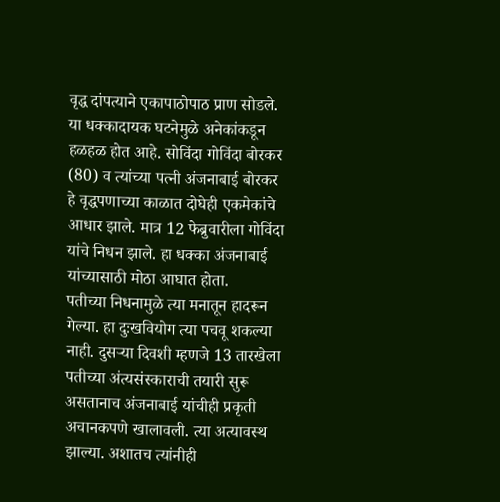वृद्ध दांपत्याने एकापाठोपाठ प्राण सोडले. या धक्कादायक घटनेमुळे अनेकांकडून हळहळ होत आहे. सोविंदा गोविंदा बोरकर (80) व त्यांच्या पत्नी अंजनाबाई बोरकर हे वृद्धपणाच्या काळात दोघेही एकमेकांचे आधार झाले. मात्र 12 फेब्रुवारीला गोविंदा यांचे निधन झाले. हा धक्का अंजनाबाई यांच्यासाठी मोठा आघात होता.
पतीच्या निधनामुळे त्या मनातून हादरून गेल्या. हा दुःखवियोग त्या पचवू शकल्या नाही. दुसऱ्या दिवशी म्हणजे 13 तारखेला पतीच्या अंत्यसंस्काराची तयारी सुरू असतानाच अंजनाबाई यांचीही प्रकृती अचानकपणे खालावली. त्या अत्यावस्थ झाल्या. अशातच त्यांनीही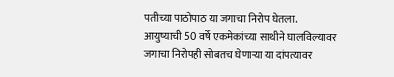पतीच्या पाठोपाठ या जगाचा निरोप घेतला. आयुष्याची 50 वर्षे एकमेकांच्या साथीने घालविल्यावर जगाचा निरोपही सोबतच घेणाऱ्या या दांपत्यावर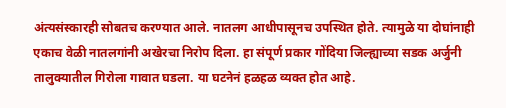अंत्यसंस्कारही सोबतच करण्यात आले. नातलग आधीपासूनच उपस्थित होते. त्यामुळे या दोघांनाही एकाच वेळी नातलगांनी अखेरचा निरोप दिला. हा संपूर्ण प्रकार गोंदिया जिल्ह्याच्या सडक अर्जुनी तालुक्यातील गिरोला गावात घडला. या घटनेनं हळहळ व्यक्त होत आहे.